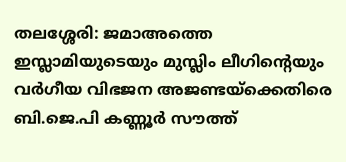തലശ്ശേരി: ജമാഅത്തെ ഇസ്ലാമിയുടെയും മുസ്ലിം ലീഗിന്റെയും വർഗീയ വിഭജന അജണ്ടയ്ക്കെതിരെ ബി.ജെ.പി കണ്ണൂർ സൗത്ത്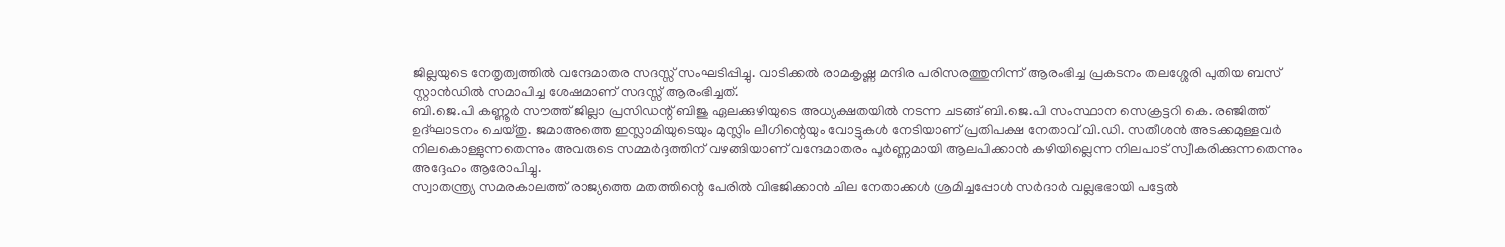ജില്ലയുടെ നേതൃത്വത്തിൽ വന്ദേമാതര സദസ്സ് സംഘടിപ്പിച്ചു. വാടിക്കൽ രാമകൃഷ്ണ മന്ദിര പരിസരത്തുനിന്ന് ആരംഭിച്ച പ്രകടനം തലശ്ശേരി പുതിയ ബസ് സ്റ്റാൻഡിൽ സമാപിച്ച ശേഷമാണ് സദസ്സ് ആരംഭിച്ചത്.
ബി.ജെ.പി കണ്ണൂർ സൗത്ത് ജില്ലാ പ്രസിഡന്റ് ബിജു ഏലക്കുഴിയുടെ അധ്യക്ഷതയിൽ നടന്ന ചടങ്ങ് ബി.ജെ.പി സംസ്ഥാന സെക്രട്ടറി കെ. രഞ്ജിത്ത് ഉദ്ഘാടനം ചെയ്തു. ജമാഅത്തെ ഇസ്ലാമിയുടെയും മുസ്ലിം ലീഗിന്റെയും വോട്ടുകൾ നേടിയാണ് പ്രതിപക്ഷ നേതാവ് വി.ഡി. സതീശൻ അടക്കമുള്ളവർ നിലകൊള്ളുന്നതെന്നും അവരുടെ സമ്മർദ്ദത്തിന് വഴങ്ങിയാണ് വന്ദേമാതരം പൂർണ്ണമായി ആലപിക്കാൻ കഴിയില്ലെന്ന നിലപാട് സ്വീകരിക്കുന്നതെന്നും അദ്ദേഹം ആരോപിച്ചു.
സ്വാതന്ത്ര്യ സമരകാലത്ത് രാജ്യത്തെ മതത്തിന്റെ പേരിൽ വിഭജിക്കാൻ ചില നേതാക്കൾ ശ്രമിച്ചപ്പോൾ സർദാർ വല്ലഭഭായി പട്ടേൽ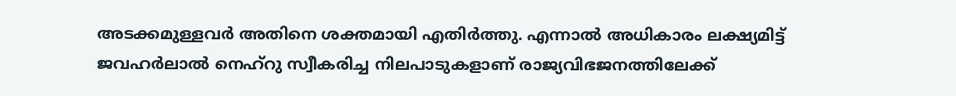അടക്കമുള്ളവർ അതിനെ ശക്തമായി എതിർത്തു. എന്നാൽ അധികാരം ലക്ഷ്യമിട്ട് ജവഹർലാൽ നെഹ്റു സ്വീകരിച്ച നിലപാടുകളാണ് രാജ്യവിഭജനത്തിലേക്ക്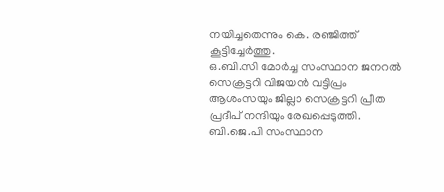നയിച്ചതെന്നും കെ. രഞ്ജിത്ത് കൂട്ടിച്ചേർത്തു.
ഒ.ബി.സി മോർച്ച സംസ്ഥാന ജനറൽ സെക്രട്ടറി വിജയൻ വട്ടിപ്രം ആശംസയും ജില്ലാ സെക്രട്ടറി പ്രീത പ്രദീപ് നന്ദിയും രേഖപ്പെടുത്തി. ബി.ജെ.പി സംസ്ഥാന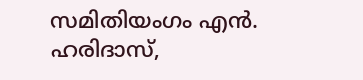സമിതിയംഗം എൻ. ഹരിദാസ്,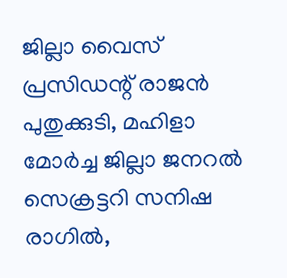ജില്ലാ വൈസ് പ്രസിഡന്റ് രാജൻ പുതുക്കുടി, മഹിളാ മോർച്ച ജില്ലാ ജനറൽ സെക്രട്ടറി സനിഷ രാഗിൽ,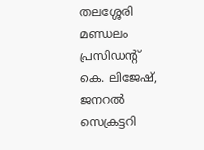തലശ്ശേരി മണ്ഡലം പ്രസിഡന്റ് കെ. ലിജേഷ്, ജനറൽ സെക്രട്ടറി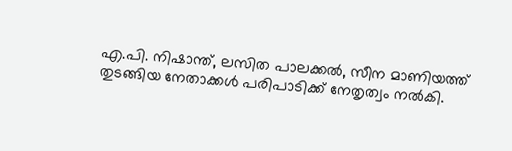എ.പി. നിഷാന്ത്, ലസിത പാലക്കൽ, സീന മാണിയത്ത് തുടങ്ങിയ നേതാക്കൾ പരിപാടിക്ക് നേതൃത്വം നൽകി.